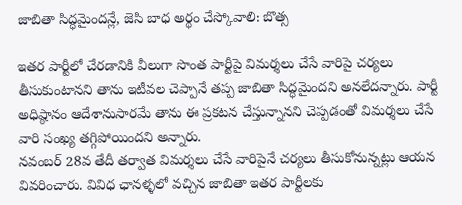జాబితా సిద్ధమైందన్లే, జెసి బాధ అర్థం చేస్కోవాలి: బొత్స

ఇతర పార్టీలో చేరడానికి వీలుగా సొంత పార్టీపై విమర్శలు చేసే వారిపై చర్యలు తీసుకుంటానని తాను ఇటీవల చెప్పానే తప్ప జాబితా సిద్ధమైందని అనలేదన్నారు. పార్టీ అధిష్ఠానం ఆదేశానుసారమే తాను ఈ ప్రకటన చేస్తున్నానని చెప్పడంతో విమర్శలు చేసే వారి సంఖ్య తగ్గిపోయిందని అన్నారు.
నవంబర్ 28వ తేదీ తర్వాత విమర్శలు చేసే వారిపైనే చర్యలు తీసుకోనున్నట్లు ఆయన వివరించారు. వివిధ ఛానళ్ళలో వచ్చిన జాబితా ఇతర పార్టీలకు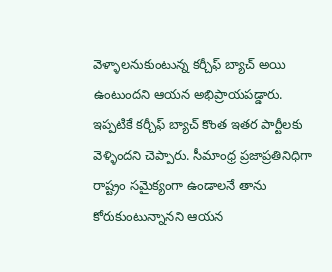వెళ్ళాలనుకుంటున్న కర్చీఫ్ బ్యాచ్ అయి ఉంటుందని ఆయన అభిప్రాయపడ్డారు.
ఇప్పటికే కర్చీఫ్ బ్యాచ్ కొంత ఇతర పార్టీలకు వెళ్ళిందని చెప్పారు. సీమాంధ్ర ప్రజాప్రతినిధిగా రాష్ట్రం సమైక్యంగా ఉండాలనే తాను కోరుకుంటున్నానని ఆయన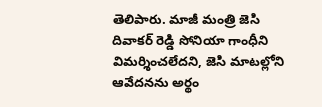తెలిపారు. మాజీ మంత్రి జెసి దివాకర్ రెడ్డి సోనియా గాంధీని విమర్శించలేదని, జెసి మాటల్లోని ఆవేదనను అర్థం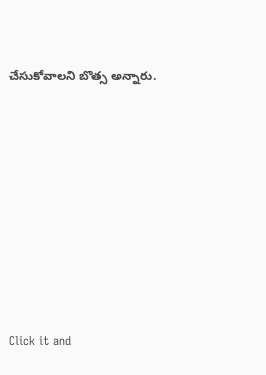చేసుకోవాలని బొత్స అన్నారు.












Click it and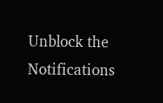Unblock the Notifications